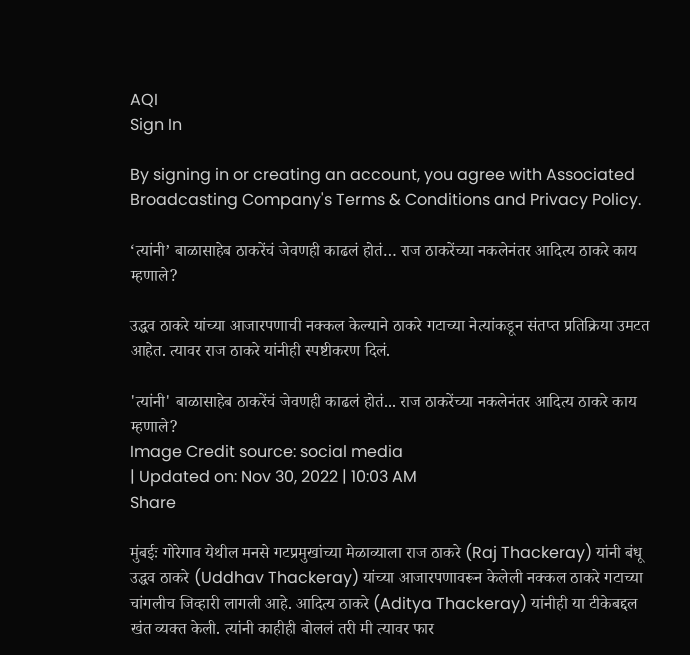AQI
Sign In

By signing in or creating an account, you agree with Associated Broadcasting Company's Terms & Conditions and Privacy Policy.

‘त्यांनी’ बाळासाहेब ठाकरेंचं जेवणही काढलं होतं… राज ठाकरेंच्या नकलेनंतर आदित्य ठाकरे काय म्हणाले?

उद्धव ठाकरे यांच्या आजारपणाची नक्कल केल्याने ठाकरे गटाच्या नेत्यांकडून संतप्त प्रतिक्रिया उमटत आहेत. त्यावर राज ठाकरे यांनीही स्पष्टीकरण दिलं.

'त्यांनी' बाळासाहेब ठाकरेंचं जेवणही काढलं होतं... राज ठाकरेंच्या नकलेनंतर आदित्य ठाकरे काय म्हणाले?
Image Credit source: social media
| Updated on: Nov 30, 2022 | 10:03 AM
Share

मुंबईः गोरेगाव येथील मनसे गटप्रमुखांच्या मेळाव्याला राज ठाकरे (Raj Thackeray) यांनी बंधू उद्धव ठाकरे (Uddhav Thackeray) यांच्या आजारपणावरून केलेली नक्कल ठाकरे गटाच्या चांगलीच जिव्हारी लागली आहे. आदित्य ठाकरे (Aditya Thackeray) यांनीही या टीकेबद्दल खंत व्यक्त केली. त्यांनी काहीही बोललं तरी मी त्यावर फार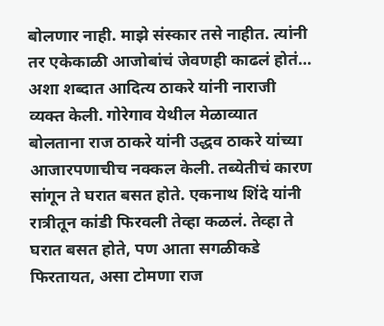बोलणार नाही. माझे संस्कार तसे नाहीत. त्यांनी तर एकेकाळी आजोबांचं जेवणही काढलं होतं… अशा शब्दात आदित्य ठाकरे यांनी नाराजी व्यक्त केली. गोरेगाव येथील मेळाव्यात बोलताना राज ठाकरे यांनी उद्धव ठाकरे यांच्या आजारपणाचीच नक्कल केली. तब्येतीचं कारण सांगून ते घरात बसत होते. एकनाथ शिंदे यांनी रात्रीतून कांडी फिरवली तेव्हा कळलं. तेव्हा ते घरात बसत होते, पण आता सगळीकडे फिरतायत, असा टोमणा राज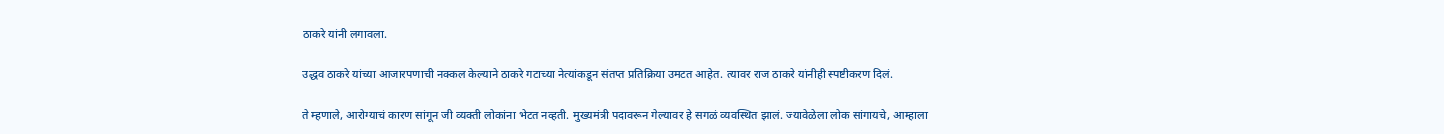ठाकरे यांनी लगावला.

उद्धव ठाकरे यांच्या आजारपणाची नक्कल केल्याने ठाकरे गटाच्या नेत्यांकडून संतप्त प्रतिक्रिया उमटत आहेत. त्यावर राज ठाकरे यांनीही स्पष्टीकरण दिलं.

ते म्हणाले, आरोग्याचं कारण सांगून जी व्यक्ती लोकांना भेटत नव्हती. मुख्यमंत्री पदावरून गेल्यावर हे सगळं व्यवस्थित झालं. ज्यावेळेला लोक सांगायचे, आम्हाला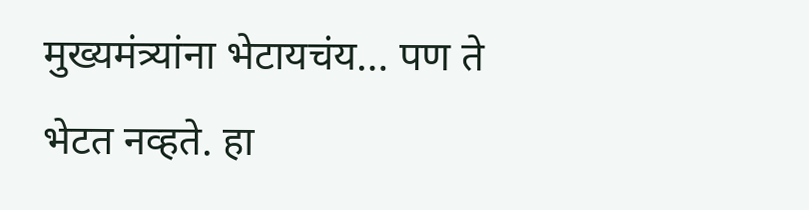मुख्यमंत्र्यांना भेटायचंय… पण ते भेटत नव्हते. हा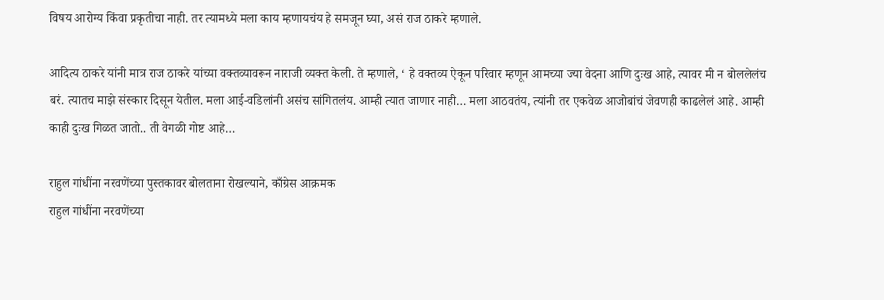विषय आरोग्य किंवा प्रकृतीचा नाही. तर त्यामध्ये मला काय म्हणायचंय हे समजून घ्या, असं राज ठाकरे म्हणाले.

आदित्य ठाकरे यांनी मात्र राज ठाकरे यांच्या वक्तव्यावरून नाराजी व्यक्त केली. ते म्हणाले, ‘ हे वक्तव्य ऐकून परिवार म्हणून आमच्या ज्या वेदना आणि दुःख आहे, त्यावर मी न बोललेलंच बरं. त्यातच माझे संस्कार दिसून येतील. मला आई-वडिलांनी असंच सांगितलंय. आम्ही त्यात जाणार नाही… मला आठवतंय, त्यांनी तर एकवेळ आजोबांचं जेवणही काढलेलं आहे. आम्ही काही दुःख गिळत जातो.. ती वेगळी गोष्ट आहे…

राहुल गांधींना नरवणेंच्या पुस्तकावर बोलताना रोखल्याने, काँग्रेस आक्रमक
राहुल गांधींना नरवणेंच्या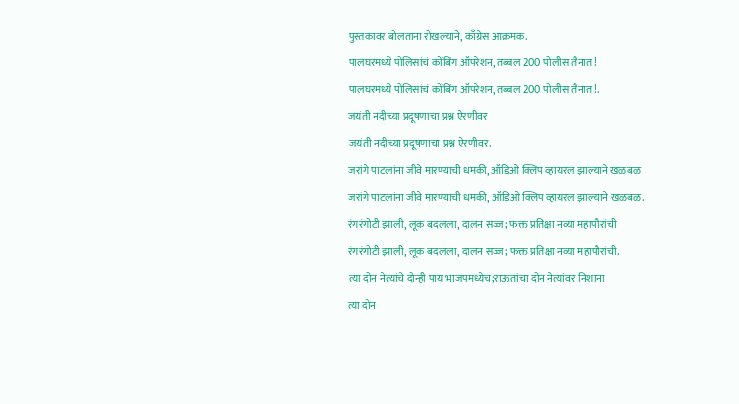पुस्तकावर बोलताना रोखल्याने, काँग्रेस आक्रमक.
पालघरमध्ये पोलिसांचं कोंबिंग ऑपरेशन, तब्बल 200 पोलीस तैनात!
पालघरमध्ये पोलिसांचं कोंबिंग ऑपरेशन, तब्बल 200 पोलीस तैनात!.
जयंती नदीच्या प्रदूषणाचा प्रश्न ऐरणीवर
जयंती नदीच्या प्रदूषणाचा प्रश्न ऐरणीवर.
जरांगे पाटलांना जीवे मारण्याची धमकी, ऑडिओ क्लिप व्हायरल झाल्याने खळबळ
जरांगे पाटलांना जीवे मारण्याची धमकी, ऑडिओ क्लिप व्हायरल झाल्याने खळबळ.
रंगरंगोटी झाली, लूक बदलला, दालन सज्ज; फक्त प्रतिक्षा नव्या महापौरांची
रंगरंगोटी झाली, लूक बदलला, दालन सज्ज; फक्त प्रतिक्षा नव्या महापौरांची.
त्या दोन नेत्यांचे दोन्ही पाय भाजपमध्येच;राऊतांचा दोन नेत्यांवर निशाना
त्या दोन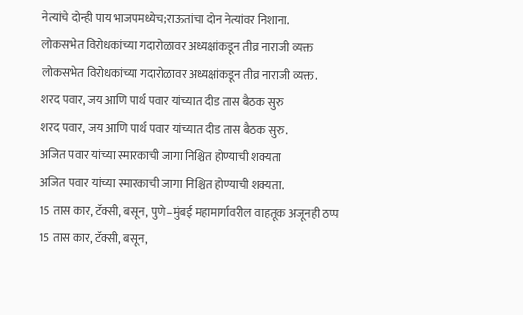नेत्यांचे दोन्ही पाय भाजपमध्येच;राऊतांचा दोन नेत्यांवर निशाना.
लोकसभेत विरोधकांच्या गदारोळावर अध्यक्षांकडून तीव्र नाराजी व्यक्त
लोकसभेत विरोधकांच्या गदारोळावर अध्यक्षांकडून तीव्र नाराजी व्यक्त.
शरद पवार, जय आणि पार्थ पवार यांच्यात दीड तास बैठक सुरु
शरद पवार, जय आणि पार्थ पवार यांच्यात दीड तास बैठक सुरु.
अजित पवार यांच्या स्मारकाची जागा निश्चित होण्याची शक्यता
अजित पवार यांच्या स्मारकाची जागा निश्चित होण्याची शक्यता.
15 तास कार, टॅक्सी, बसून, पुणे–मुंबई महामार्गावरील वाहतूक अजूनही ठप्प
15 तास कार, टॅक्सी, बसून,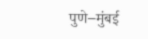पुणे–मुंबई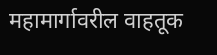महामार्गावरील वाहतूक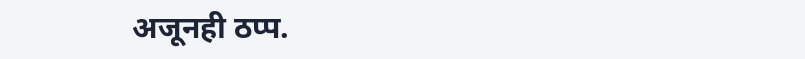अजूनही ठप्प.